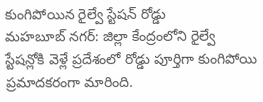కుంగిపోయిన రైల్వే స్టేషన్ రోడ్డు
మహబూబ్ నగర్: జిల్లా కేంద్రంలోని రైల్వే స్టేషన్లోకి వెళ్లే ప్రదేశంలో రోడ్డు పూర్తిగా కుంగిపోయి ప్రమాదకరంగా మారింది.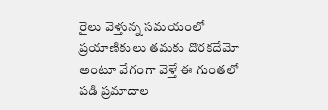రైలు వెళ్తున్న సమయంలో ప్రయాణికులు తమకు దొరకదేమో అంటూ వేగంగా వెళ్తే ఈ గుంతలో పడి ప్రమాదాల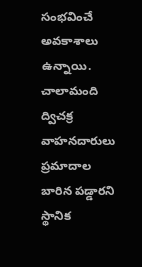సంభవించే అవకాశాలు ఉన్నాయి. చాలామంది ద్విచక్ర వాహనదారులు ప్రమాదాల బారిన పడ్డారని స్థానిక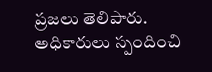ప్రజలు తెలిపారు. అధికారులు స్పందించి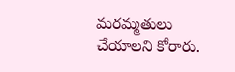మరమ్మతులు చేయాలని కోరారు.